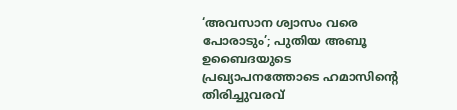‘അവസാന ശ്വാസം വരെ പോരാടും’; പുതിയ അബൂ ഉബൈദയുടെ പ്രഖ്യാപനത്തോടെ ഹമാസിന്റെ തിരിച്ചുവരവ്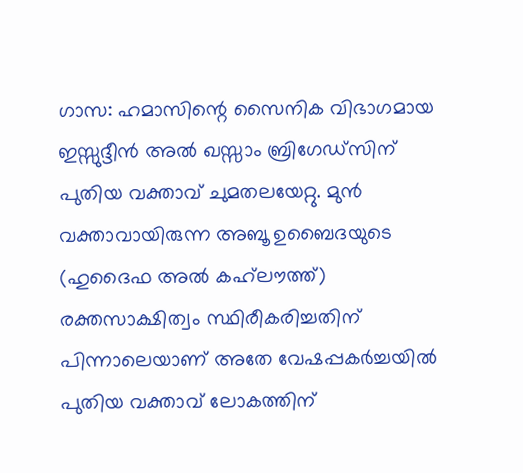ഗാസ: ഹമാസിന്റെ സൈനിക വിഭാഗമായ ഇസ്സുദ്ദീൻ അൽ ഖസ്സാം ബ്രിഗേഡ്‌സിന് പുതിയ വക്താവ് ചുമതലയേറ്റു. മുൻ വക്താവായിരുന്ന അബൂ ഉബൈദയുടെ (ഹുദൈഫ അൽ കഹ്‌ലൗത്ത്) രക്തസാക്ഷിത്വം സ്ഥിരീകരിച്ചതിന് പിന്നാലെയാണ് അതേ വേഷപ്പകർച്ചയിൽ പുതിയ വക്താവ് ലോകത്തിന്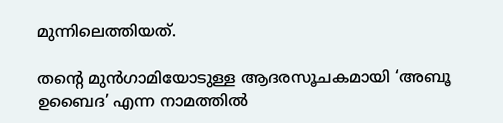മുന്നിലെത്തിയത്.

തന്റെ മുൻഗാമിയോടുള്ള ആദരസൂചകമായി ‘അബൂ ഉബൈദ’ എന്ന നാമത്തിൽ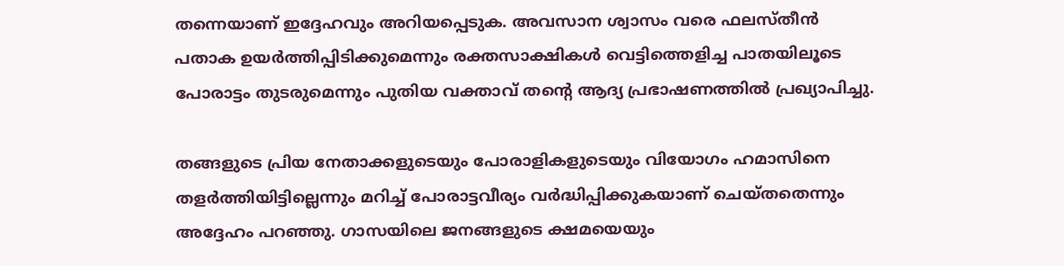തന്നെയാണ് ഇദ്ദേഹവും അറിയപ്പെടുക. അവസാന ശ്വാസം വരെ ഫലസ്തീൻ പതാക ഉയർത്തിപ്പിടിക്കുമെന്നും രക്തസാക്ഷികൾ വെട്ടിത്തെളിച്ച പാതയിലൂടെ പോരാട്ടം തുടരുമെന്നും പുതിയ വക്താവ് തന്റെ ആദ്യ പ്രഭാഷണത്തിൽ പ്രഖ്യാപിച്ചു.

തങ്ങളുടെ പ്രിയ നേതാക്കളുടെയും പോരാളികളുടെയും വിയോഗം ഹമാസിനെ തളർത്തിയിട്ടില്ലെന്നും മറിച്ച് പോരാട്ടവീര്യം വർദ്ധിപ്പിക്കുകയാണ് ചെയ്തതെന്നും അദ്ദേഹം പറഞ്ഞു. ഗാസയിലെ ജനങ്ങളുടെ ക്ഷമയെയും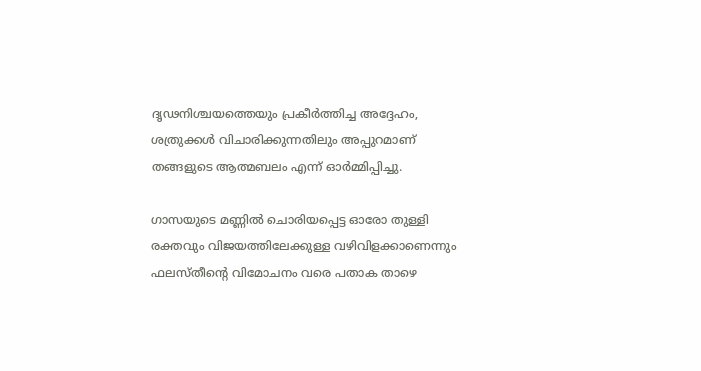ദൃഢനിശ്ചയത്തെയും പ്രകീർത്തിച്ച അദ്ദേഹം, ശത്രുക്കൾ വിചാരിക്കുന്നതിലും അപ്പുറമാണ് തങ്ങളുടെ ആത്മബലം എന്ന് ഓർമ്മിപ്പിച്ചു.

ഗാസയുടെ മണ്ണിൽ ചൊരിയപ്പെട്ട ഓരോ തുള്ളി രക്തവും വിജയത്തിലേക്കുള്ള വഴിവിളക്കാണെന്നും ഫലസ്തീന്റെ വിമോചനം വരെ പതാക താഴെ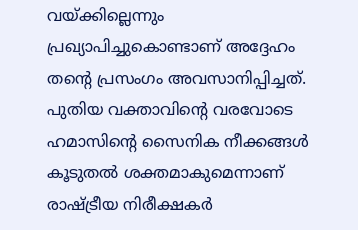വയ്ക്കില്ലെന്നും പ്രഖ്യാപിച്ചുകൊണ്ടാണ് അദ്ദേഹം തന്റെ പ്രസംഗം അവസാനിപ്പിച്ചത്. പുതിയ വക്താവിന്റെ വരവോടെ ഹമാസിന്റെ സൈനിക നീക്കങ്ങൾ കൂടുതൽ ശക്തമാകുമെന്നാണ് രാഷ്ട്രീയ നിരീക്ഷകർ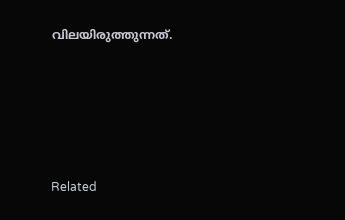വിലയിരുത്തുന്നത്.





Related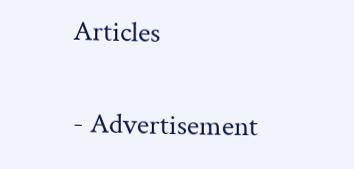Articles

- Advertisement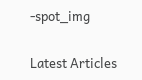-spot_img

Latest Articles